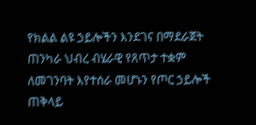የክልል ልዩ ኃይሎችን እንደገና በማደራጀት ጠንካራ ህብረ ብሄራዊ የጸጥታ ተቋም ለመገንባት እየተሰራ መሆኑን የጦር ኃይሎች ጠቅላይ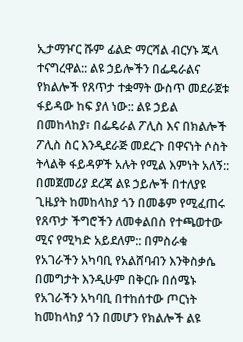ኢታማዦር ሹም ፊልድ ማርሻል ብርሃኑ ጁላ ተናግረዋል:: ልዩ ኃይሎችን በፌዴራልና የክልሎች የጸጥታ ተቋማት ውስጥ መደራጀቱ ፋይዳው ከፍ ያለ ነው:: ልዩ ኃይል በመከላከያ፣ በፌዴራል ፖሊስ እና በክልሎች ፖሊስ ስር እንዲደራጅ መደረጉ በዋናነት ሶስት ትላልቅ ፋይዳዎች አሉት የሚል እምነት አለኝ::
በመጀመሪያ ደረጃ ልዩ ኃይሎች በተለያዩ ጊዜያት ከመከላከያ ጎን በመቆም የሚፈጠሩ የጸጥታ ችግሮችን ለመቀልበስ የተጫወተው ሚና የሚካድ አይደለም:: በምስራቁ የአገራችን አካባቢ የአልሸባብን እንቅስቃሴ በመግታት እንዲሁም በቅርቡ በሰሜኑ የአገራችን አካባቢ በተከሰተው ጦርነት ከመከላከያ ጎን በመሆን የክልሎች ልዩ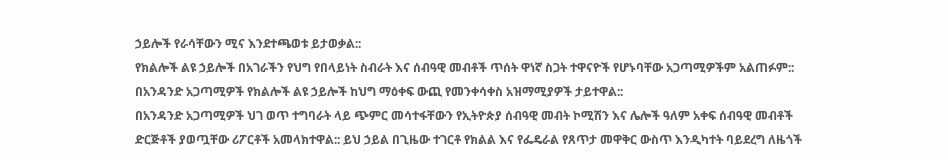ኃይሎች የራሳቸውን ሚና እንደተጫወቱ ይታወቃል::
የክልሎች ልዩ ኃይሎች በአገራችን የህግ የበላይነት ስብራት እና ሰብዓዊ መብቶች ጥሰት ዋነኛ ስጋት ተዋናዮች የሆኑባቸው አጋጣሚዎችም አልጠፉም:: በአንዳንድ አጋጣሚዎች የክልሎች ልዩ ኃይሎች ከህግ ማዕቀፍ ውጪ የመንቀሳቀስ አዝማሚያዎች ታይተዋል::
በአንዳንድ አጋጣሚዎች ህገ ወጥ ተግባራት ላይ ጭምር መሳተፋቸውን የኢትዮጵያ ሰብዓዊ መብት ኮሚሽን እና ሌሎች ዓለም አቀፍ ሰብዓዊ መብቶች ድርጅቶች ያወጧቸው ሪፖርቶች አመላክተዋል:: ይህ ኃይል በጊዜው ተገርቶ የክልል እና የፌዴራል የጸጥታ መዋቅር ውስጥ እንዲካተት ባይደረግ ለዜጎች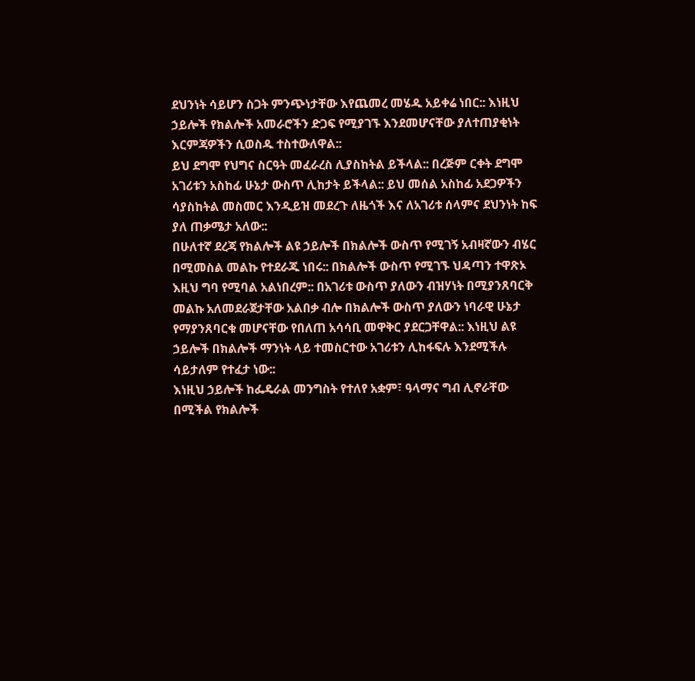ደህንነት ሳይሆን ስጋት ምንጭነታቸው እየጨመረ መሄዱ አይቀሬ ነበር:: እነዚህ ኃይሎች የክልሎች አመራሮችን ድጋፍ የሚያገኙ እንደመሆናቸው ያለተጠያቂነት እርምጃዎችን ሲወስዱ ተስተውለዋል::
ይህ ደግሞ የህግና ስርዓት መፈራረስ ሊያስከትል ይችላል:: በረጅም ርቀት ደግሞ አገሪቱን አስከፊ ሁኔታ ውስጥ ሊከታት ይችላል:: ይህ መሰል አስከፊ አደጋዎችን ሳያስከትል መስመር እንዲይዝ መደረጉ ለዜጎች እና ለአገሪቱ ሰላምና ደህንነት ከፍ ያለ ጠቃሜታ አለው::
በሁለተኛ ደረጃ የክልሎች ልዩ ኃይሎች በክልሎች ውስጥ የሚገኝ አብዛኛውን ብሄር በሚመስል መልኩ የተደራጁ ነበሩ:: በክልሎች ውስጥ የሚገኙ ህዳጣን ተዋጽኦ እዚህ ግባ የሚባል አልነበረም:: በአገሪቱ ውስጥ ያለውን ብዝሃነት በሚያንጸባርቅ መልኩ አለመደራጀታቸው አልበቃ ብሎ በክልሎች ውስጥ ያለውን ነባራዊ ሁኔታ የማያንጸባርቁ መሆናቸው የበለጠ አሳሳቢ መዋቅር ያደርጋቸዋል:: እነዚህ ልዩ ኃይሎች በክልሎች ማንነት ላይ ተመስርተው አገሪቱን ሊከፋፍሉ እንደሚችሉ ሳይታለም የተፈታ ነው::
እነዚህ ኃይሎች ከፌዴራል መንግስት የተለየ አቋም፣ ዓላማና ግብ ሊኖራቸው በሚችል የክልሎች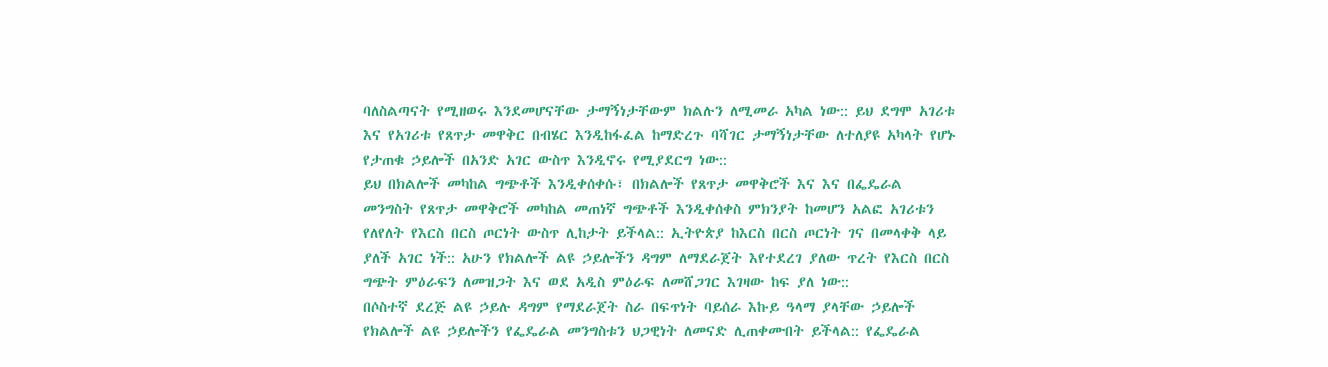ባለስልጣናት የሚዘወሩ እንደመሆናቸው ታማኝነታቸውም ክልሉን ለሚመራ አካል ነው:: ይህ ደግሞ አገሪቱ እና የአገሪቱ የጸጥታ መዋቅር በብሄር እንዲከፋፈል ከማድረጉ ባሻገር ታማኝነታቸው ለተለያዩ አካላት የሆኑ የታጠቁ ኃይሎች በአንድ አገር ውስጥ እንዲኖሩ የሚያደርግ ነው::
ይህ በክልሎች መካከል ግጭቶች እንዲቀሰቀሱ፣ በክልሎች የጸጥታ መዋቅሮች እና እና በፌዴራል መንግስት የጸጥታ መዋቅሮች መካከል መጠነኛ ግጭቶች እንዲቀሰቀስ ምክንያት ከመሆን አልፎ አገሪቱን የለየለት የእርስ በርስ ጦርነት ውስጥ ሊከታት ይችላል:: ኢትዮጵያ ከእርስ በርስ ጦርነት ገና በመላቀቅ ላይ ያለች አገር ነች:: አሁን የክልሎች ልዩ ኃይሎችን ዳግም ለማደራጀት እየተደረገ ያለው ጥረት የእርስ በርስ ግጭት ምዕራፍን ለመዝጋት እና ወደ አዲስ ምዕራፍ ለመሸጋገር እገዛው ከፍ ያለ ነው::
በሶስተኛ ደረጅ ልዩ ኃይሉ ዳግም የማደራጀት ስራ በፍጥነት ባይሰራ እኩይ ዓላማ ያላቸው ኃይሎች የክልሎች ልዩ ኃይሎችን የፌዴራል መንግስቱን ህጋዊነት ለመናድ ሊጠቀሙበት ይችላል:: የፌዴራል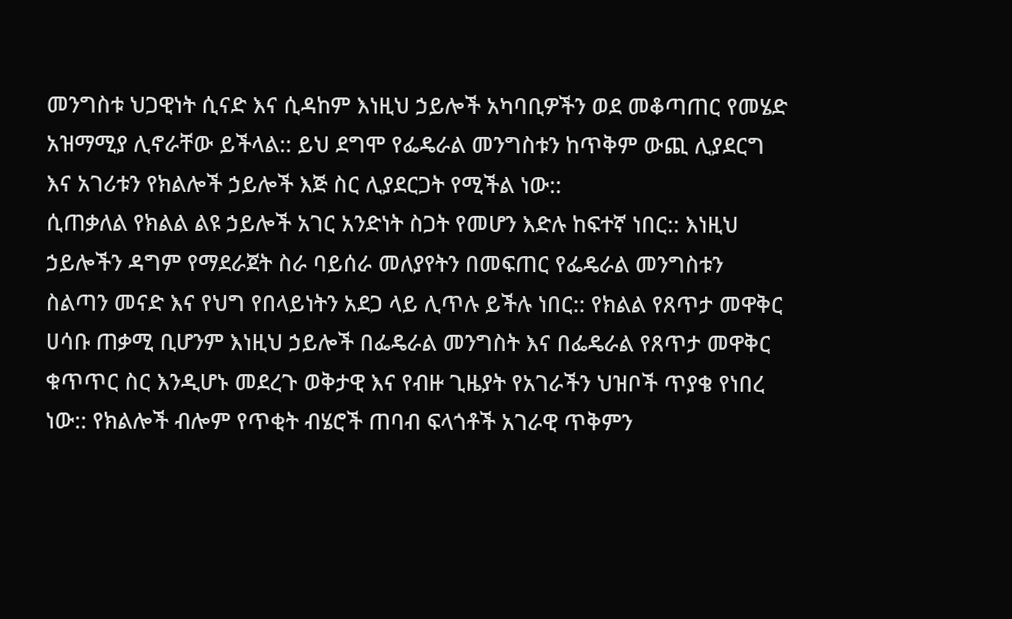መንግስቱ ህጋዊነት ሲናድ እና ሲዳከም እነዚህ ኃይሎች አካባቢዎችን ወደ መቆጣጠር የመሄድ አዝማሚያ ሊኖራቸው ይችላል:: ይህ ደግሞ የፌዴራል መንግስቱን ከጥቅም ውጪ ሊያደርግ እና አገሪቱን የክልሎች ኃይሎች እጅ ስር ሊያደርጋት የሚችል ነው::
ሲጠቃለል የክልል ልዩ ኃይሎች አገር አንድነት ስጋት የመሆን እድሉ ከፍተኛ ነበር:: እነዚህ ኃይሎችን ዳግም የማደራጀት ስራ ባይሰራ መለያየትን በመፍጠር የፌዴራል መንግስቱን ስልጣን መናድ እና የህግ የበላይነትን አደጋ ላይ ሊጥሉ ይችሉ ነበር:: የክልል የጸጥታ መዋቅር ሀሳቡ ጠቃሚ ቢሆንም እነዚህ ኃይሎች በፌዴራል መንግስት እና በፌዴራል የጸጥታ መዋቅር ቁጥጥር ስር እንዲሆኑ መደረጉ ወቅታዊ እና የብዙ ጊዜያት የአገራችን ህዝቦች ጥያቄ የነበረ ነው:: የክልሎች ብሎም የጥቂት ብሄሮች ጠባብ ፍላጎቶች አገራዊ ጥቅምን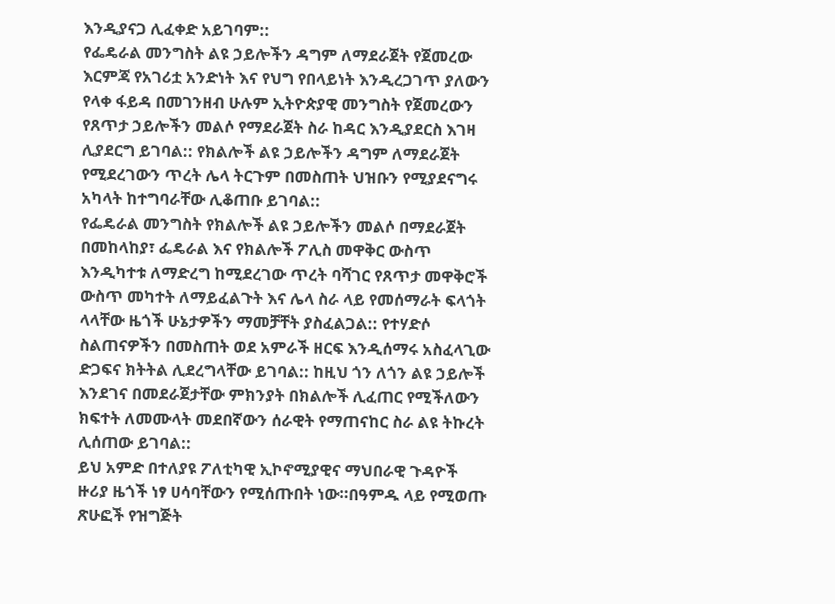እንዲያናጋ ሊፈቀድ አይገባም::
የፌዴራል መንግስት ልዩ ኃይሎችን ዳግም ለማደራጀት የጀመረው እርምጃ የአገሪቷ አንድነት እና የህግ የበላይነት እንዲረጋገጥ ያለውን የላቀ ፋይዳ በመገንዘብ ሁሉም ኢትዮጵያዊ መንግስት የጀመረውን የጸጥታ ኃይሎችን መልሶ የማደራጀት ስራ ከዳር እንዲያደርስ እገዛ ሊያደርግ ይገባል:: የክልሎች ልዩ ኃይሎችን ዳግም ለማደራጀት የሚደረገውን ጥረት ሌላ ትርጉም በመስጠት ህዝቡን የሚያደናግሩ አካላት ከተግባራቸው ሊቆጠቡ ይገባል::
የፌዴራል መንግስት የክልሎች ልዩ ኃይሎችን መልሶ በማደራጀት በመከላከያ፣ ፌዴራል እና የክልሎች ፖሊስ መዋቅር ውስጥ እንዲካተቱ ለማድረግ ከሚደረገው ጥረት ባሻገር የጸጥታ መዋቅሮች ውስጥ መካተት ለማይፈልጉት እና ሌላ ስራ ላይ የመሰማራት ፍላጎት ላላቸው ዜጎች ሁኔታዎችን ማመቻቸት ያስፈልጋል:: የተሃድሶ ስልጠናዎችን በመስጠት ወደ አምራች ዘርፍ እንዲሰማሩ አስፈላጊው ድጋፍና ክትትል ሊደረግላቸው ይገባል:: ከዚህ ጎን ለጎን ልዩ ኃይሎች እንደገና በመደራጀታቸው ምክንያት በክልሎች ሊፈጠር የሚችለውን ክፍተት ለመሙላት መደበኛውን ሰራዊት የማጠናከር ስራ ልዩ ትኩረት ሊሰጠው ይገባል::
ይህ አምድ በተለያዩ ፖለቲካዊ ኢኮኖሚያዊና ማህበራዊ ጉዳዮች ዙሪያ ዜጎች ነፃ ሀሳባቸውን የሚሰጡበት ነው።በዓምዱ ላይ የሚወጡ ጽሁፎች የዝግጅት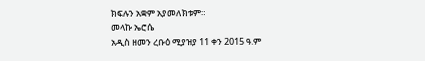ክፍሉን አቋም አያመለክቱም።
መላኩ ኤሮሴ
አዲስ ዘመን ረቡዕ ሚያዝያ 11 ቀን 2015 ዓ.ም